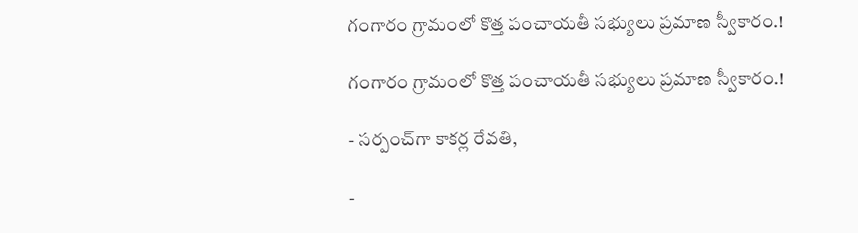గంగారం గ్రామంలో కొత్త పంచాయతీ సభ్యులు ప్రమాణ స్వీకారం.!

గంగారం గ్రామంలో కొత్త పంచాయతీ సభ్యులు ప్రమాణ స్వీకారం.!

- సర్పంచ్‌గా కాకర్ల రేవతి,

-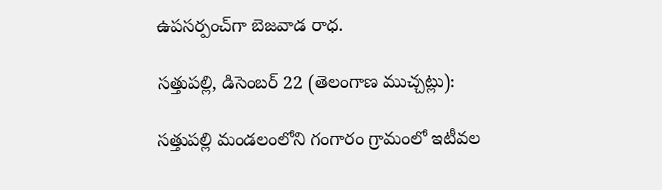ఉపసర్పంచ్‌గా బెజవాడ రాధ.

సత్తుపల్లి, డిసెంబర్ 22 (తెలంగాణ ముచ్చట్లు):

సత్తుపల్లి మండలంలోని గంగారం గ్రామంలో ఇటీవల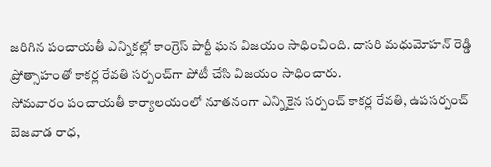జరిగిన పంచాయతీ ఎన్నికల్లో కాంగ్రెస్ పార్టీ ఘన విజయం సాధించింది. దాసరి మధుమోహన్ రెడ్డి ప్రోత్సాహంతో కాకర్ల రేవతి సర్పంచ్‌గా పోటీ చేసి విజయం సాధించారు.
సోమవారం పంచాయతీ కార్యాలయంలో నూతనంగా ఎన్నికైన సర్పంచ్ కాకర్ల రేవతి, ఉపసర్పంచ్ బెజవాడ రాధ,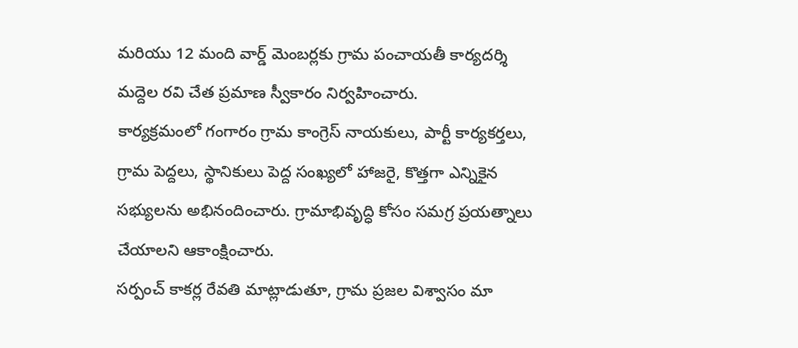మరియు 12 మంది వార్డ్ మెంబర్లకు గ్రామ పంచాయతీ కార్యదర్శి మద్దెల రవి చేత ప్రమాణ స్వీకారం నిర్వహించారు.
కార్యక్రమంలో గంగారం గ్రామ కాంగ్రెస్ నాయకులు, పార్టీ కార్యకర్తలు, గ్రామ పెద్దలు, స్థానికులు పెద్ద సంఖ్యలో హాజరై, కొత్తగా ఎన్నికైన సభ్యులను అభినందించారు. గ్రామాభివృద్ధి కోసం సమగ్ర ప్రయత్నాలు చేయాలని ఆకాంక్షించారు.
సర్పంచ్ కాకర్ల రేవతి మాట్లాడుతూ, గ్రామ ప్రజల విశ్వాసం మా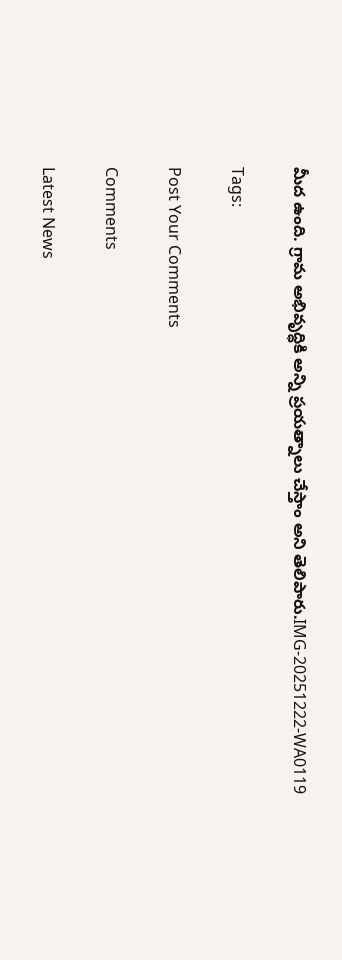మీద ఉంది. గ్రామ అభివృద్ధికి అన్ని ప్రయత్నాలు చేస్తాం అని తెలిపారు.IMG-20251222-WA0119

Tags:

Post Your Comments

Comments

Latest News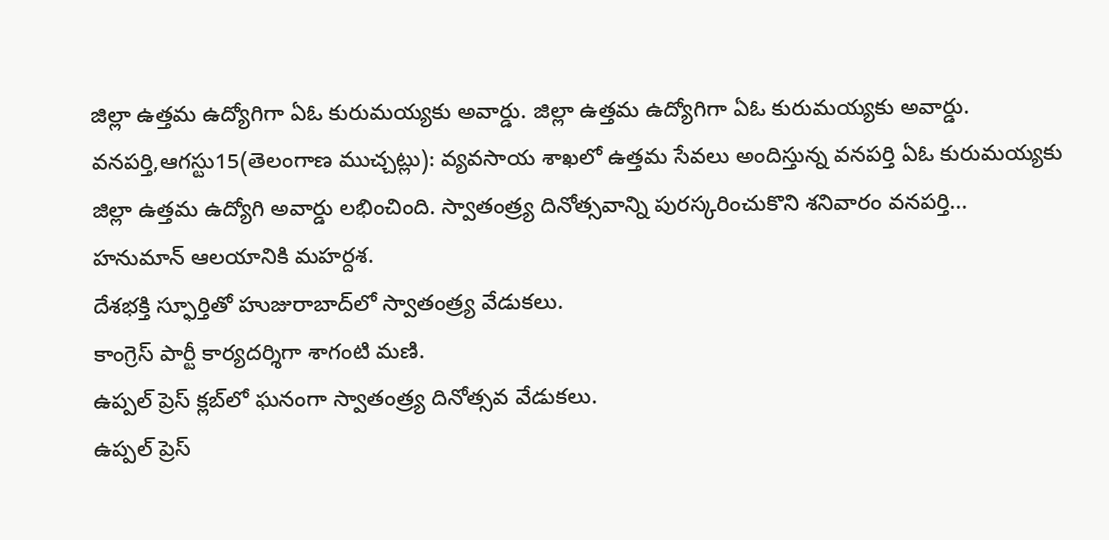జిల్లా ఉత్తమ ఉద్యోగిగా ఏఓ కురుమయ్యకు అవార్డు. జిల్లా ఉత్తమ ఉద్యోగిగా ఏఓ కురుమయ్యకు అవార్డు.
వనపర్తి,ఆగస్టు15(తెలంగాణ ముచ్చట్లు): వ్యవసాయ శాఖలో ఉత్తమ సేవలు అందిస్తున్న వనపర్తి ఏఓ కురుమయ్యకు జిల్లా ఉత్తమ ఉద్యోగి అవార్డు లభించింది. స్వాతంత్ర్య దినోత్సవాన్ని పురస్కరించుకొని శనివారం వనపర్తి...
హనుమాన్ ఆలయానికి మహర్దశ.
దేశభక్తి స్ఫూర్తితో హుజురాబాద్‌లో స్వాతంత్ర్య వేడుకలు.
కాంగ్రెస్ పార్టీ కార్యదర్శిగా శాగంటి మణి.
ఉప్పల్ ప్రెస్ క్లబ్‌లో ఘనంగా స్వాతంత్ర్య దినోత్సవ వేడుకలు.
ఉప్పల్ ప్రెస్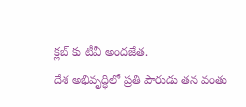క్లబ్‌ కు టీవీ అందజేత.
దేశ అభివృద్ధిలో ప్రతి పౌరుడు తన వంతు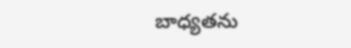బాధ్యతను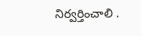నిర్వర్తించాలి .